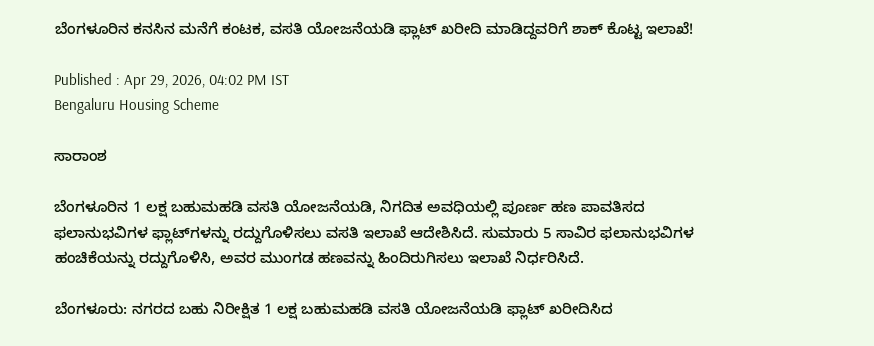ಬೆಂಗಳೂರಿನ ಕನಸಿನ ಮನೆಗೆ ಕಂಟಕ, ವಸತಿ ಯೋಜನೆಯಡಿ ಫ್ಲಾಟ್ ಖರೀದಿ ಮಾಡಿದ್ದವರಿಗೆ ಶಾಕ್ ಕೊಟ್ಟ ಇಲಾಖೆ!

Published : Apr 29, 2026, 04:02 PM IST
Bengaluru Housing Scheme

ಸಾರಾಂಶ

ಬೆಂಗಳೂರಿನ 1 ಲಕ್ಷ ಬಹುಮಹಡಿ ವಸತಿ ಯೋಜನೆಯಡಿ, ನಿಗದಿತ ಅವಧಿಯಲ್ಲಿ ಪೂರ್ಣ ಹಣ ಪಾವತಿಸದ ಫಲಾನುಭವಿಗಳ ಫ್ಲಾಟ್‌ಗಳನ್ನು ರದ್ದುಗೊಳಿಸಲು ವಸತಿ ಇಲಾಖೆ ಆದೇಶಿಸಿದೆ. ಸುಮಾರು 5 ಸಾವಿರ ಫಲಾನುಭವಿಗಳ ಹಂಚಿಕೆಯನ್ನು ರದ್ದುಗೊಳಿಸಿ, ಅವರ ಮುಂಗಡ ಹಣವನ್ನು ಹಿಂದಿರುಗಿಸಲು ಇಲಾಖೆ ನಿರ್ಧರಿಸಿದೆ.

ಬೆಂಗಳೂರು: ನಗರದ ಬಹು ನಿರೀಕ್ಷಿತ 1 ಲಕ್ಷ ಬಹುಮಹಡಿ ವಸತಿ ಯೋಜನೆಯಡಿ ಫ್ಲಾಟ್ ಖರೀದಿಸಿದ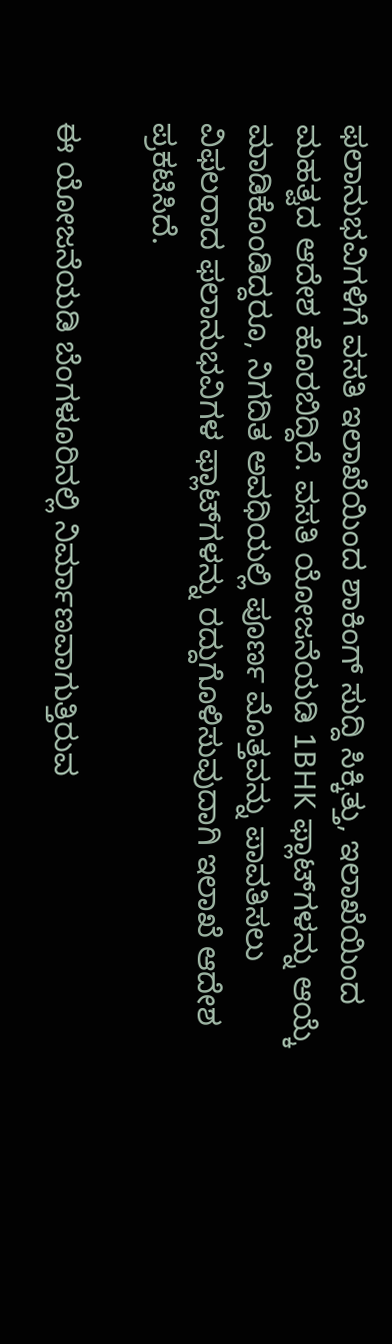ಫಲಾನುಭವಿಗಳಿಗೆ ವಸತಿ ಇಲಾಖೆಯಿಂದ ಶಾಕಿಂಗ್ ಸುದ್ದಿ ಸಿಕ್ಕಿತ್ತು, ಇಲಾಖೆಯಿಂದ ಮಹತ್ವದ ಆದೇಶ ಹೊರಬಿದ್ದಿದೆ. ವಸತಿ ಯೋಜನೆಯಡಿ 1BHK ಫ್ಲಾಟ್‌ಗಳನ್ನು ಆಯ್ಕೆ ಮಾಡಿಕೊಂಡಿದ್ದರೂ, ನಿಗದಿತ ಅವಧಿಯಲ್ಲಿ ಪೂರ್ಣ ಮೊತ್ತವನ್ನು ಪಾವತಿಸಲು ವಿಫಲರಾದ ಫಲಾನುಭವಿಗಳ ಫ್ಲಾಟ್‌ಗಳನ್ನು ರದ್ದುಗೊಳಿಸುವುದಾಗಿ ಇಲಾಖೆ ಆದೇಶ ಪ್ರಕಟಿಸಿದೆ.

ಈ ಯೋಜನೆಯಡಿ ಬೆಂಗಳೂರಿನಲ್ಲಿ ನಿರ್ಮಾಣವಾಗುತ್ತಿರುವ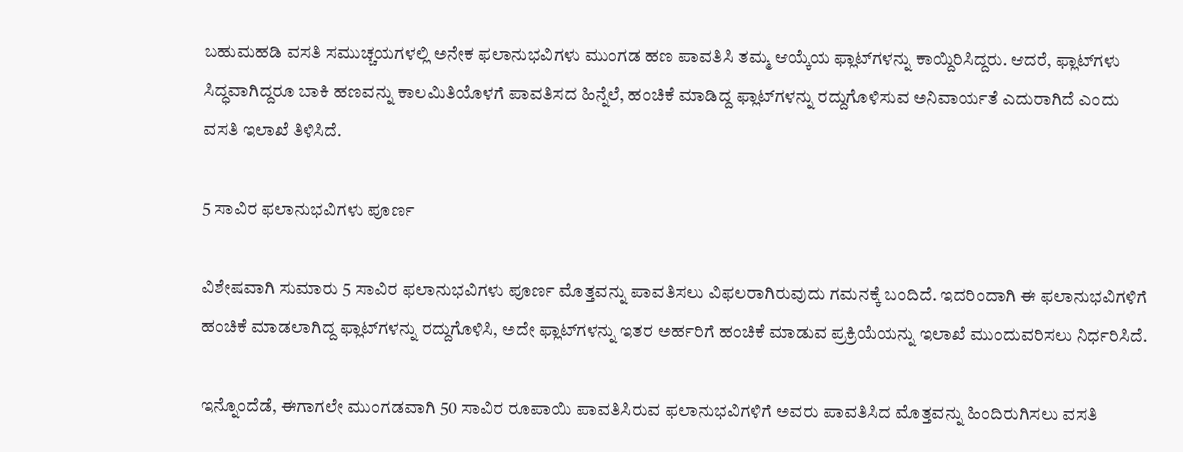ಬಹುಮಹಡಿ ವಸತಿ ಸಮುಚ್ಚಯಗಳಲ್ಲಿ ಅನೇಕ ಫಲಾನುಭವಿಗಳು ಮುಂಗಡ ಹಣ ಪಾವತಿಸಿ ತಮ್ಮ ಆಯ್ಕೆಯ ಫ್ಲಾಟ್‌ಗಳನ್ನು ಕಾಯ್ದಿರಿಸಿದ್ದರು. ಆದರೆ, ಫ್ಲಾಟ್‌ಗಳು ಸಿದ್ಧವಾಗಿದ್ದರೂ ಬಾಕಿ ಹಣವನ್ನು ಕಾಲಮಿತಿಯೊಳಗೆ ಪಾವತಿಸದ ಹಿನ್ನೆಲೆ, ಹಂಚಿಕೆ ಮಾಡಿದ್ದ ಫ್ಲಾಟ್‌ಗಳನ್ನು ರದ್ದುಗೊಳಿಸುವ ಅನಿವಾರ್ಯತೆ ಎದುರಾಗಿದೆ ಎಂದು ವಸತಿ ಇಲಾಖೆ ತಿಳಿಸಿದೆ.

5 ಸಾವಿರ ಫಲಾನುಭವಿಗಳು ಪೂರ್ಣ

ವಿಶೇಷವಾಗಿ ಸುಮಾರು 5 ಸಾವಿರ ಫಲಾನುಭವಿಗಳು ಪೂರ್ಣ ಮೊತ್ತವನ್ನು ಪಾವತಿಸಲು ವಿಫಲರಾಗಿರುವುದು ಗಮನಕ್ಕೆ ಬಂದಿದೆ. ಇದರಿಂದಾಗಿ ಈ ಫಲಾನುಭವಿಗಳಿಗೆ ಹಂಚಿಕೆ ಮಾಡಲಾಗಿದ್ದ ಫ್ಲಾಟ್‌ಗಳನ್ನು ರದ್ದುಗೊಳಿಸಿ, ಅದೇ ಫ್ಲಾಟ್‌ಗಳನ್ನು ಇತರ ಅರ್ಹರಿಗೆ ಹಂಚಿಕೆ ಮಾಡುವ ಪ್ರಕ್ರಿಯೆಯನ್ನು ಇಲಾಖೆ ಮುಂದುವರಿಸಲು ನಿರ್ಧರಿಸಿದೆ.

ಇನ್ನೊಂದೆಡೆ, ಈಗಾಗಲೇ ಮುಂಗಡವಾಗಿ 50 ಸಾವಿರ ರೂಪಾಯಿ ಪಾವತಿಸಿರುವ ಫಲಾನುಭವಿಗಳಿಗೆ ಅವರು ಪಾವತಿಸಿದ ಮೊತ್ತವನ್ನು ಹಿಂದಿರುಗಿಸಲು ವಸತಿ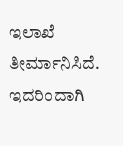ಇಲಾಖೆ ತೀರ್ಮಾನಿಸಿದೆ. ಇದರಿಂದಾಗಿ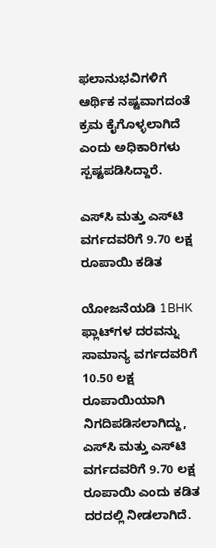ಫಲಾನುಭವಿಗಳಿಗೆ ಆರ್ಥಿಕ ನಷ್ಟವಾಗದಂತೆ ಕ್ರಮ ಕೈಗೊಳ್ಳಲಾಗಿದೆ ಎಂದು ಅಧಿಕಾರಿಗಳು ಸ್ಪಷ್ಟಪಡಿಸಿದ್ದಾರೆ.

ಎಸ್‌ಸಿ ಮತ್ತು ಎಸ್‌ಟಿ ವರ್ಗದವರಿಗೆ 9.70 ಲಕ್ಷ ರೂಪಾಯಿ ಕಡಿತ

ಯೋಜನೆಯಡಿ 1BHK ಫ್ಲಾಟ್‌ಗಳ ದರವನ್ನು ಸಾಮಾನ್ಯ ವರ್ಗದವರಿಗೆ 10.50 ಲಕ್ಷ ರೂಪಾಯಿಯಾಗಿ ನಿಗದಿಪಡಿಸಲಾಗಿದ್ದು, ಎಸ್‌ಸಿ ಮತ್ತು ಎಸ್‌ಟಿ ವರ್ಗದವರಿಗೆ 9.70 ಲಕ್ಷ ರೂಪಾಯಿ ಎಂದು ಕಡಿತ ದರದಲ್ಲಿ ನೀಡಲಾಗಿದೆ.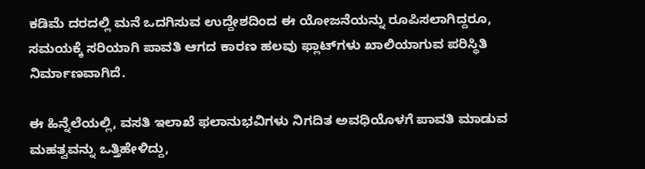ಕಡಿಮೆ ದರದಲ್ಲಿ ಮನೆ ಒದಗಿಸುವ ಉದ್ದೇಶದಿಂದ ಈ ಯೋಜನೆಯನ್ನು ರೂಪಿಸಲಾಗಿದ್ದರೂ, ಸಮಯಕ್ಕೆ ಸರಿಯಾಗಿ ಪಾವತಿ ಆಗದ ಕಾರಣ ಹಲವು ಫ್ಲಾಟ್‌ಗಳು ಖಾಲಿಯಾಗುವ ಪರಿಸ್ಥಿತಿ ನಿರ್ಮಾಣವಾಗಿದೆ.

ಈ ಹಿನ್ನೆಲೆಯಲ್ಲಿ, ವಸತಿ ಇಲಾಖೆ ಫಲಾನುಭವಿಗಳು ನಿಗದಿತ ಅವಧಿಯೊಳಗೆ ಪಾವತಿ ಮಾಡುವ ಮಹತ್ವವನ್ನು ಒತ್ತಿಹೇಳಿದ್ದು,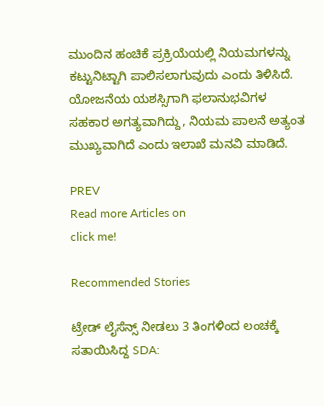ಮುಂದಿನ ಹಂಚಿಕೆ ಪ್ರಕ್ರಿಯೆಯಲ್ಲಿ ನಿಯಮಗಳನ್ನು ಕಟ್ಟುನಿಟ್ಟಾಗಿ ಪಾಲಿಸಲಾಗುವುದು ಎಂದು ತಿಳಿಸಿದೆ. ಯೋಜನೆಯ ಯಶಸ್ಸಿಗಾಗಿ ಫಲಾನುಭವಿಗಳ ಸಹಕಾರ ಅಗತ್ಯವಾಗಿದ್ದು, ನಿಯಮ ಪಾಲನೆ ಅತ್ಯಂತ ಮುಖ್ಯವಾಗಿದೆ ಎಂದು ಇಲಾಖೆ ಮನವಿ ಮಾಡಿದೆ.

PREV
Read more Articles on
click me!

Recommended Stories

ಟ್ರೇಡ್ ಲೈಸೆನ್ಸ್‌ ನೀಡಲು 3 ತಿಂಗಳಿಂದ ಲಂಚಕ್ಕೆ ಸತಾಯಿಸಿದ್ದ SDA: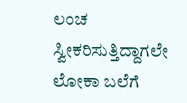ಲಂಚ ಸ್ವೀಕರಿಸುತ್ತಿದ್ದಾಗಲೇ ಲೋಕಾ ಬಲೆಗೆ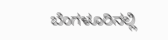ಬೆಂಗಳೂರಿನಲ್ಲಿ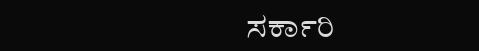ಸರ್ಕಾರಿ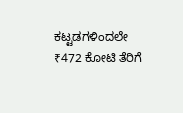ಕಟ್ಟಡಗಳಿಂದಲೇ ₹472 ಕೋಟಿ ತೆರಿಗೆ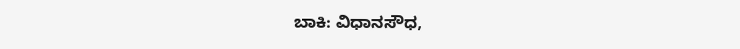ಬಾಕಿ: ವಿಧಾನಸೌಧ,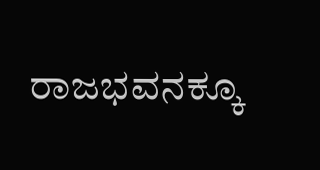ರಾಜಭವನಕ್ಕೂ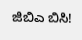ಜಿಬಿಎ ಬಿಸಿ!